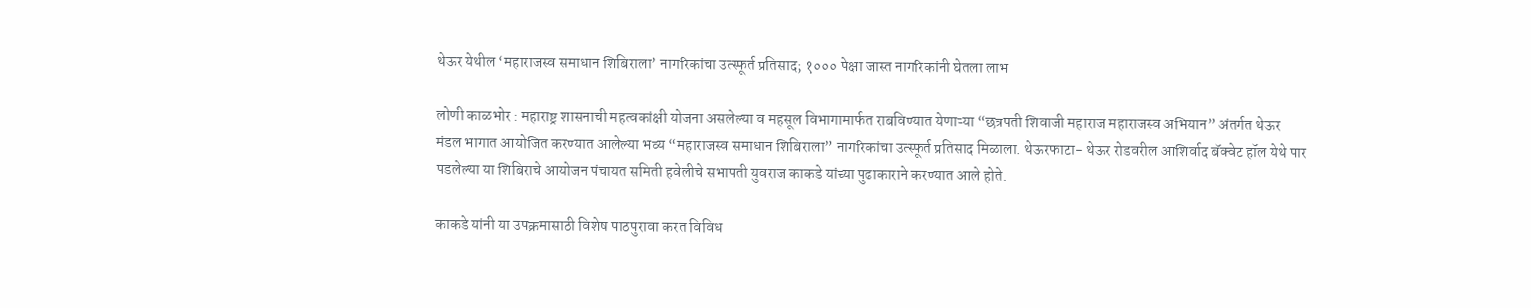थेऊर येथील ‘महाराजस्व समाधान शिबिराला’ नागरिकांचा उत्स्फूर्त प्रतिसाद; १००० पेक्षा जास्त नागरिकांनी घेतला लाभ

लोणी काळभोर : महाराष्ट्र शासनाची महत्वकांक्षी योजना असलेल्या व महसूल विभागामार्फत राबविण्यात येणाऱ्या “छत्रपती शिवाजी महाराज महाराजस्व अभियान” अंतर्गत थेऊर मंडल भागात आयोजित करण्यात आलेल्या भव्य “महाराजस्व समाधान शिबिराला” नागरिकांचा उत्स्फूर्त प्रतिसाद मिळाला. थेऊरफाटा- थेऊर रोडवरील आशिर्वाद बॅक्वेट हॉल येथे पार पडलेल्या या शिबिराचे आयोजन पंचायत समिती हवेलीचे सभापती युवराज काकडे यांच्या पुढाकाराने करण्यात आले होते.

काकडे यांनी या उपक्रमासाठी विशेष पाठपुरावा करत विविध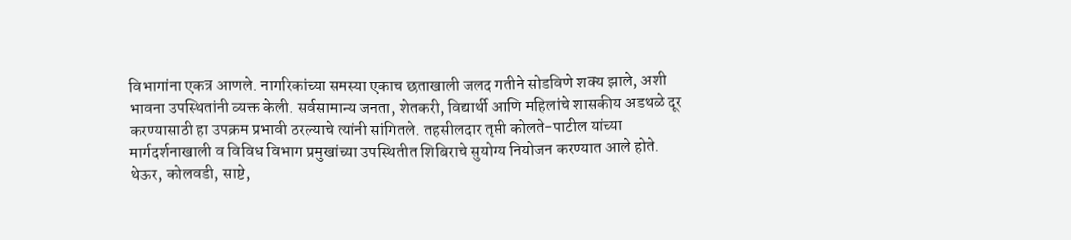विभागांना एकत्र आणले. नागरिकांच्या समस्या एकाच छताखाली जलद गतीने सोडविणे शक्य झाले, अशी भावना उपस्थितांनी व्यक्त केली. सर्वसामान्य जनता, शेतकरी, विद्यार्थी आणि महिलांचे शासकीय अडथळे दूर करण्यासाठी हा उपक्रम प्रभावी ठरल्याचे त्यांनी सांगितले. तहसीलदार तृप्ती कोलते-पाटील यांच्या मार्गदर्शनाखाली व विविध विभाग प्रमुखांच्या उपस्थितीत शिबिराचे सुयोग्य नियोजन करण्यात आले होते.
थेऊर, कोलवडी, साष्टे,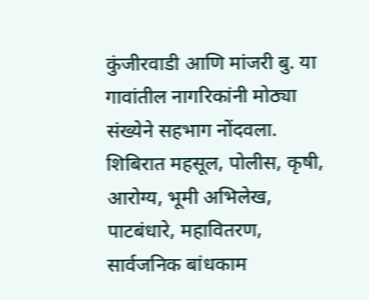कुंजीरवाडी आणि मांजरी बु. या गावांतील नागरिकांनी मोठ्या संख्येने सहभाग नोंदवला. शिबिरात महसूल, पोलीस, कृषी, आरोग्य, भूमी अभिलेख, पाटबंधारे, महावितरण, सार्वजनिक बांधकाम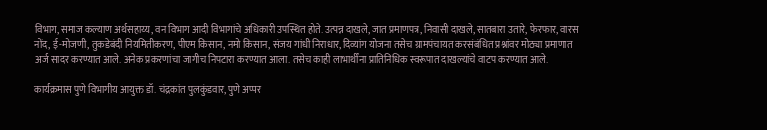विभाग, समाज कल्याण अर्थसहाय्य, वन विभाग आदी विभागांचे अधिकारी उपस्थित होते. उत्पन्न दाखले, जात प्रमाणपत्र, निवासी दाखले, सातबारा उतारे, फेरफार, वारस नोंद, ई-मोजणी, तुकडेबंदी नियमितीकरण, पीएम किसान, नमो किसान, संजय गांधी निराधार, दिव्यांग योजना तसेच ग्रामपंचायत करसंबंधित प्रश्नांवर मोठ्या प्रमाणात अर्ज सादर करण्यात आले. अनेक प्रकरणांचा जागीच निपटारा करण्यात आला. तसेच काही लाभार्थींना प्रातिनिधिक स्वरूपात दाखल्यांचे वाटप करण्यात आले.

कार्यक्रमास पुणे विभागीय आयुक्त डॉ. चंद्रकांत पुलकुंडवार, पुणे अप्पर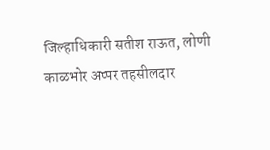जिल्हाधिकारी सतीश राऊत, लोणी काळभोर अप्पर तहसीलदार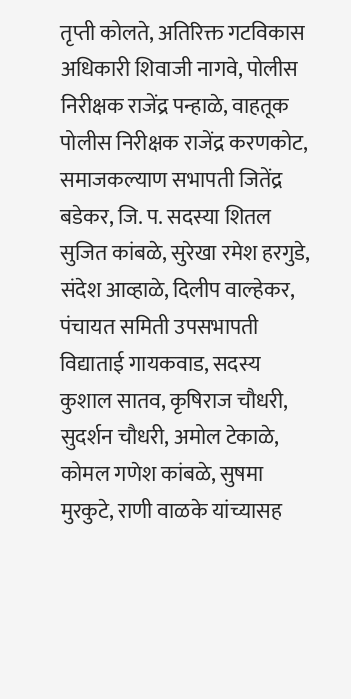तृप्ती कोलते, अतिरिक्त गटविकास अधिकारी शिवाजी नागवे, पोलीस निरीक्षक राजेंद्र पन्हाळे, वाहतूक पोलीस निरीक्षक राजेंद्र करणकोट, समाजकल्याण सभापती जितेंद्र बडेकर, जि. प. सदस्या शितल सुजित कांबळे, सुरेखा रमेश हरगुडे, संदेश आव्हाळे, दिलीप वाल्हेकर, पंचायत समिती उपसभापती विद्याताई गायकवाड, सदस्य कुशाल सातव, कृषिराज चौधरी, सुदर्शन चौधरी, अमोल टेकाळे, कोमल गणेश कांबळे, सुषमा मुरकुटे, राणी वाळके यांच्यासह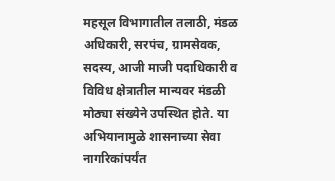महसूल विभागातील तलाठी, मंडळ अधिकारी, सरपंच, ग्रामसेवक, सदस्य, आजी माजी पदाधिकारी व विविध क्षेत्रातील मान्यवर मंडळी मोठ्या संख्येने उपस्थित होते. या अभियानामुळे शासनाच्या सेवा नागरिकांपर्यंत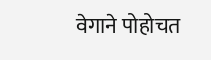वेगाने पोहोचत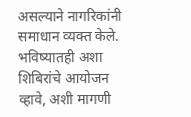असल्याने नागरिकांनी समाधान व्यक्त केले. भविष्यातही अशा शिबिरांचे आयोजन व्हावे, अशी मागणी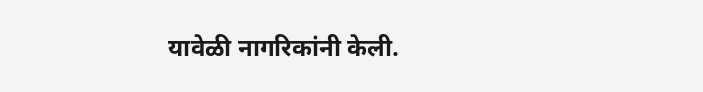यावेळी नागरिकांनी केली.